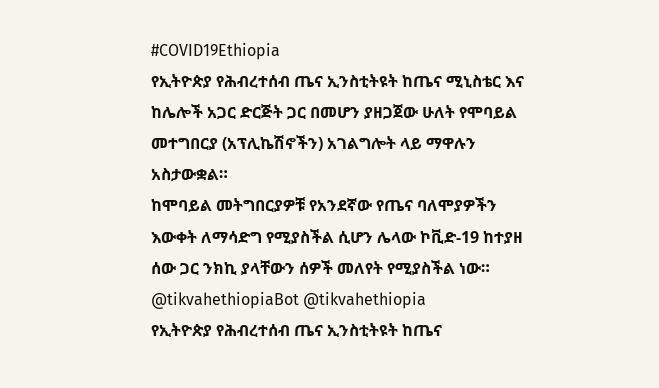#COVID19Ethiopia
የኢትዮጵያ የሕብረተሰብ ጤና ኢንስቲትዩት ከጤና ሚኒስቴር እና ከሌሎች አጋር ድርጅት ጋር በመሆን ያዘጋጀው ሁለት የሞባይል መተግበርያ (አፕሊኬሽኖችን) አገልግሎት ላይ ማዋሉን አስታውቋል።
ከሞባይል መትግበርያዎቹ የአንደኛው የጤና ባለሞያዎችን እውቀት ለማሳድግ የሚያስችል ሲሆን ሌላው ኮቪድ-19 ከተያዘ ሰው ጋር ንክኪ ያላቸውን ሰዎች መለየት የሚያስችል ነው።
@tikvahethiopiaBot @tikvahethiopia
የኢትዮጵያ የሕብረተሰብ ጤና ኢንስቲትዩት ከጤና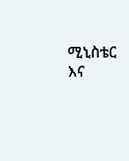ሚኒስቴር እና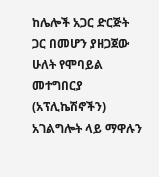ከሌሎች አጋር ድርጅት ጋር በመሆን ያዘጋጀው ሁለት የሞባይል መተግበርያ (አፕሊኬሽኖችን) አገልግሎት ላይ ማዋሉን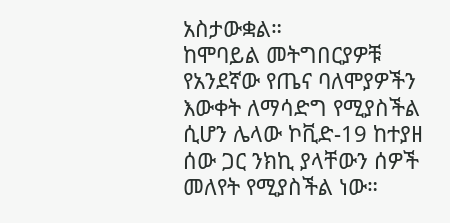አስታውቋል።
ከሞባይል መትግበርያዎቹ የአንደኛው የጤና ባለሞያዎችን እውቀት ለማሳድግ የሚያስችል ሲሆን ሌላው ኮቪድ-19 ከተያዘ ሰው ጋር ንክኪ ያላቸውን ሰዎች መለየት የሚያስችል ነው።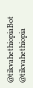@tikvahethiopiaBot @tikvahethiopia